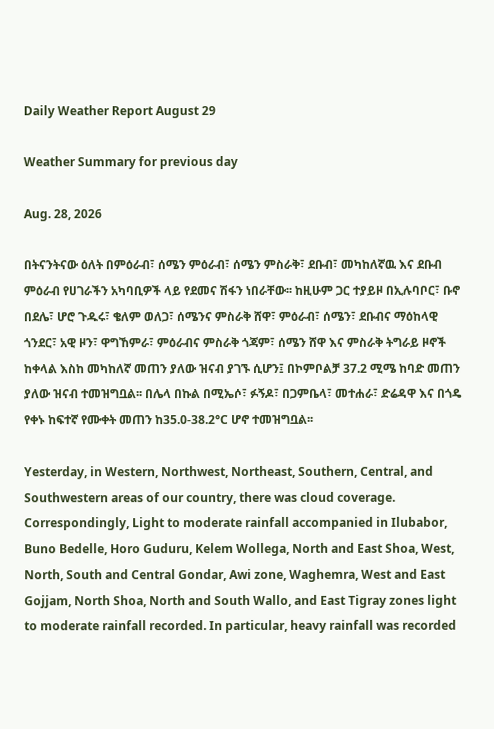Daily Weather Report August 29

Weather Summary for previous day

Aug. 28, 2026

በትናንትናው ዕለት በምዕራብ፣ ሰሜን ምዕራብ፣ ሰሜን ምስራቅ፣ ደቡብ፣ መካከለኛዉ እና ደቡብ ምዕራብ የሀገራችን አካባቢዎች ላይ የደመና ሽፋን ነበራቸው፡፡ ከዚሁም ጋር ተያይዞ በኢሉባቦር፣ ቡኖ በደሌ፣ ሆሮ ጉዱሩ፣ ቄለም ወለጋ፣ ሰሜንና ምስራቅ ሸዋ፣ ምዕራብ፣ ሰሜን፣ ደቡብና ማዕከላዊ ጎንደር፣ አዊ ዞን፣ ዋግኸምራ፣ ምዕራብና ምስራቅ ጎጃም፣ ሰሜን ሸዋ እና ምስራቅ ትግራይ ዞኖች ከቀላል እስከ መካከለኛ መጠን ያለው ዝናብ ያገኙ ሲሆን፤ በኮምቦልቻ 37.2 ሚሜ ከባድ መጠን ያለው ዝናብ ተመዝግቧል፡፡ በሌላ በኩል በሚኤሶ፣ ፉኝዶ፣ በጋምቤላ፣ መተሐራ፣ ድሬዳዋ እና በጎዴ የቀኑ ከፍተኛ የሙቀት መጠን ከ35.0-38.2°C ሆኖ ተመዝግቧል፡፡

Yesterday, in Western, Northwest, Northeast, Southern, Central, and Southwestern areas of our country, there was cloud coverage. Correspondingly, Light to moderate rainfall accompanied in Ilubabor, Buno Bedelle, Horo Guduru, Kelem Wollega, North and East Shoa, West, North, South and Central Gondar, Awi zone, Waghemra, West and East Gojjam, North Shoa, North and South Wallo, and East Tigray zones light to moderate rainfall recorded. In particular, heavy rainfall was recorded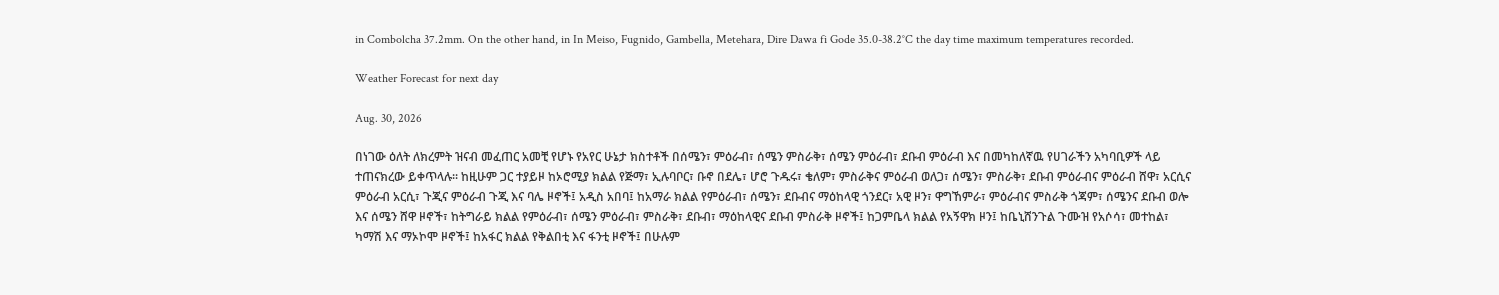in Combolcha 37.2mm. On the other hand, in In Meiso, Fugnido, Gambella, Metehara, Dire Dawa fi Gode 35.0-38.2°C the day time maximum temperatures recorded.

Weather Forecast for next day

Aug. 30, 2026

በነገው ዕለት ለክረምት ዝናብ መፈጠር አመቺ የሆኑ የአየር ሁኔታ ክስተቶች በሰሜን፣ ምዕራብ፣ ሰሜን ምስራቅ፣ ሰሜን ምዕራብ፣ ደቡብ ምዕራብ እና በመካከለኛዉ የሀገራችን አካባቢዎች ላይ ተጠናክረው ይቀጥላሉ፡፡ ከዚሁም ጋር ተያይዞ ከኦሮሚያ ክልል የጅማ፣ ኢሉባቦር፣ ቡኖ በደሌ፣ ሆሮ ጉዱሩ፣ ቄለም፣ ምስራቅና ምዕራብ ወለጋ፣ ሰሜን፣ ምስራቅ፣ ደቡብ ምዕራብና ምዕራብ ሸዋ፣ አርሲና ምዕራብ አርሲ፣ ጉጂና ምዕራብ ጉጂ እና ባሌ ዞኖች፤ አዲስ አበባ፤ ከአማራ ክልል የምዕራብ፣ ሰሜን፣ ደቡብና ማዕከላዊ ጎንደር፣ አዊ ዞን፣ ዋግኸምራ፣ ምዕራብና ምስራቅ ጎጃም፣ ሰሜንና ደቡብ ወሎ እና ሰሜን ሸዋ ዞኖች፣ ከትግራይ ክልል የምዕራብ፣ ሰሜን ምዕራብ፣ ምስራቅ፣ ደቡብ፣ ማዕከላዊና ደቡብ ምስራቅ ዞኖች፤ ከጋምቤላ ክልል የአኝዋክ ዞን፤ ከቤኒሸንጉል ጉሙዝ የአሶሳ፣ መተከል፣ ካማሽ እና ማኦኮሞ ዞኖች፤ ከአፋር ክልል የቅልበቲ እና ፋንቲ ዞኖች፤ በሁሉም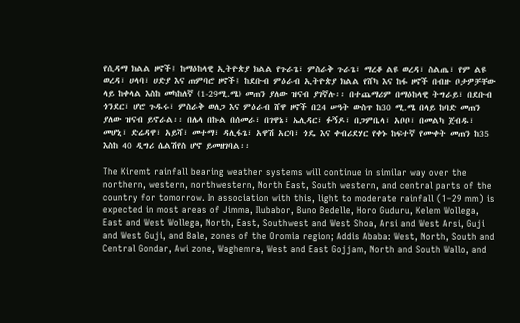የሲዳማ ክልል ዞኖች፤ ከማዕከላዊ ኢትዮጵያ ክልል የጉራጌ፣ ምስራቅ ጉራጌ፣ ማረቆ ልዩ ወረዳ፣ ስልጤ፣ የም ልዩ ወረዳ፣ ሀላባ፣ ሀድያ እና ጠምባሮ ዞኖች፤ ከደቡብ ምዕራብ ኢትዮጵያ ክልል የሸካ እና ከፋ ዞኖች በብዙ ቦታዎቻቸው ላይ ከቀላል እስከ መካከለኛ (1-29ሚ.ሜ) መጠን ያለው ዝናብ ያገኛሉ፡፡ በተጨማሪም በማዕከላዊ ትግራይ፣ በደቡብ ጎንደር፣ ሆሮ ጉዱሩ፣ ምስራቅ ወለጋ እና ምዕራብ ሸዋ ዞኖች በ24 ሠዓት ውስጥ ከ30 ሚ.ሜ በላይ ከባድ መጠን ያለው ዝናብ ይኖራል፡፡ በሌላ በኩል በሰመራ፣ በገዋኔ፣ ኤሊዳር፣ ፉኝዶ፣ በጋምቤላ፣ አቦቦ፣ በመልካ ጀብዱ፣ መሆኒ፣ ድሬዳዋ፣ አይሻ፣ መተማ፣ ዳሊፋጌ፣ አዋሽ አርባ፣ ጎዴ እና ቀብሪደሃር የቀኑ ከፍተኛ የሙቀት መጠን ከ35 እስከ 40 ዲግሪ ሴልሽየስ ሆኖ ይመዘገባል፡፡

The Kiremt rainfall bearing weather systems will continue in similar way over the northern, western, northwestern, North East, South western, and central parts of the country for tomorrow. In association with this, light to moderate rainfall (1–29 mm) is expected in most areas of Jimma, Ilubabor, Buno Bedelle, Horo Guduru, Kelem Wollega, East and West Wollega, North, East, Southwest and West Shoa, Arsi and West Arsi, Guji and West Guji, and Bale, zones of the Oromia region; Addis Ababa: West, North, South and Central Gondar, Awi zone, Waghemra, West and East Gojjam, North and South Wallo, and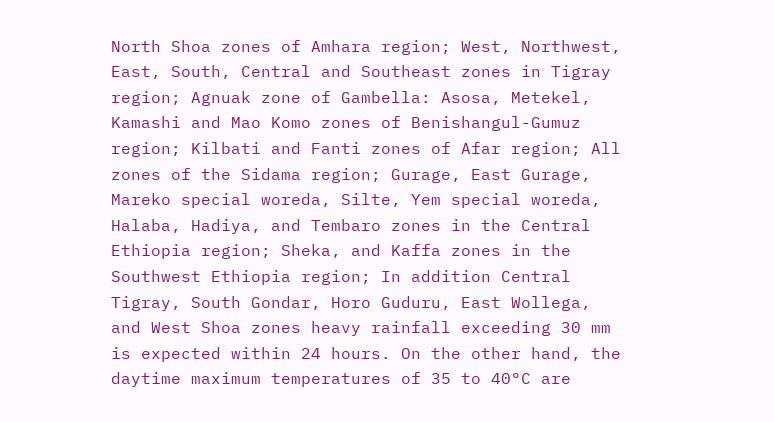North Shoa zones of Amhara region; West, Northwest, East, South, Central and Southeast zones in Tigray region; Agnuak zone of Gambella: Asosa, Metekel, Kamashi and Mao Komo zones of Benishangul-Gumuz region; Kilbati and Fanti zones of Afar region; All zones of the Sidama region; Gurage, East Gurage, Mareko special woreda, Silte, Yem special woreda, Halaba, Hadiya, and Tembaro zones in the Central Ethiopia region; Sheka, and Kaffa zones in the Southwest Ethiopia region; In addition Central Tigray, South Gondar, Horo Guduru, East Wollega, and West Shoa zones heavy rainfall exceeding 30 mm is expected within 24 hours. On the other hand, the daytime maximum temperatures of 35 to 40°C are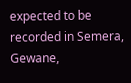expected to be recorded in Semera, Gewane,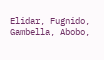Elidar, Fugnido, Gambella, Abobo,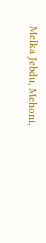Melka Jebdu, Mehoni,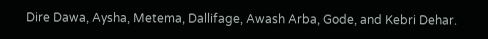Dire Dawa, Aysha, Metema, Dallifage, Awash Arba, Gode, and Kebri Dehar.